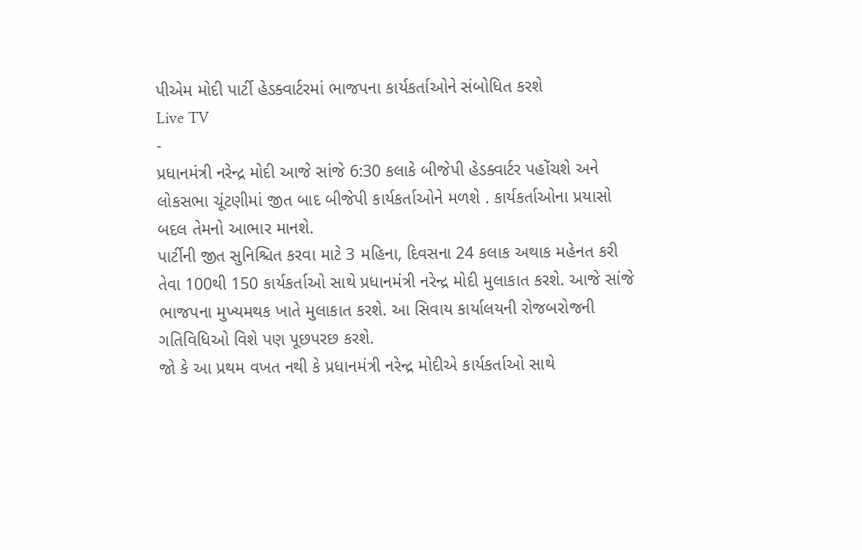પીએમ મોદી પાર્ટી હેડક્વાર્ટરમાં ભાજપના કાર્યકર્તાઓને સંબોધિત કરશે
Live TV
-
પ્રધાનમંત્રી નરેન્દ્ર મોદી આજે સાંજે 6:30 કલાકે બીજેપી હેડક્વાર્ટર પહોંચશે અને લોકસભા ચૂંટણીમાં જીત બાદ બીજેપી કાર્યકર્તાઓને મળશે . કાર્યકર્તાઓના પ્રયાસો બદલ તેમનો આભાર માનશે.
પાર્ટીની જીત સુનિશ્ચિત કરવા માટે 3 મહિના, દિવસના 24 કલાક અથાક મહેનત કરી તેવા 100થી 150 કાર્યકર્તાઓ સાથે પ્રધાનમંત્રી નરેન્દ્ર મોદી મુલાકાત કરશે. આજે સાંજે ભાજપના મુખ્યમથક ખાતે મુલાકાત કરશે. આ સિવાય કાર્યાલયની રોજબરોજની ગતિવિધિઓ વિશે પણ પૂછપરછ કરશે.
જો કે આ પ્રથમ વખત નથી કે પ્રધાનમંત્રી નરેન્દ્ર મોદીએ કાર્યકર્તાઓ સાથે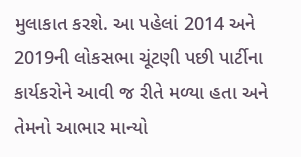મુલાકાત કરશે. આ પહેલાં 2014 અને 2019ની લોકસભા ચૂંટણી પછી પાર્ટીના કાર્યકરોને આવી જ રીતે મળ્યા હતા અને તેમનો આભાર માન્યો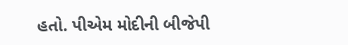હતો. પીએમ મોદીની બીજેપી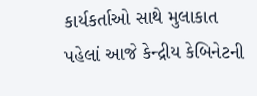કાર્યકર્તાઓ સાથે મુલાકાત પહેલાં આજે કેન્દ્રીય કેબિનેટની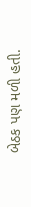બેઠક પણ મળી હતી.